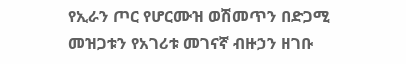የኢራን ጦር የሆርሙዝ ወሽመጥን በድጋሚ መዝጋቱን የአገሪቱ መገናኛ ብዙኃን ዘገቡ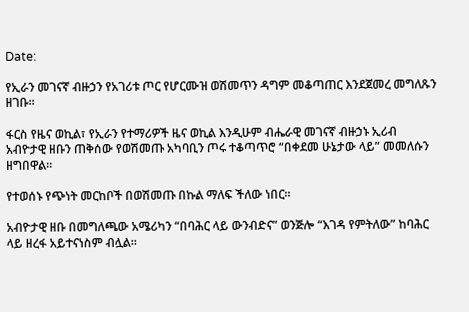Date:

የኢራን መገናኛ ብዙኃን የአገሪቱ ጦር የሆርሙዝ ወሽመጥን ዳግም መቆጣጠር እንደጀመረ መግለጹን ዘገቡ።

ፋርስ የዜና ወኪል፣ የኢራን የተማሪዎች ዜና ወኪል እንዲሁም ብሔራዊ መገናኛ ብዙኃኑ ኢሪብ አብዮታዊ ዘቡን ጠቅሰው የወሽመጡ አካባቢን ጦሩ ተቆጣጥሮ “በቀደመ ሁኔታው ላይ” መመለሱን ዘግበዋል።

የተወሰኑ የጭነት መርከቦች በወሽመጡ በኩል ማለፍ ችለው ነበር።

አብዮታዊ ዘቡ በመግለጫው አሜሪካን “በባሕር ላይ ውንብድና” ወንጅሎ “እገዳ የምትለው” ከባሕር ላይ ዘረፋ አይተናነስም ብሏል።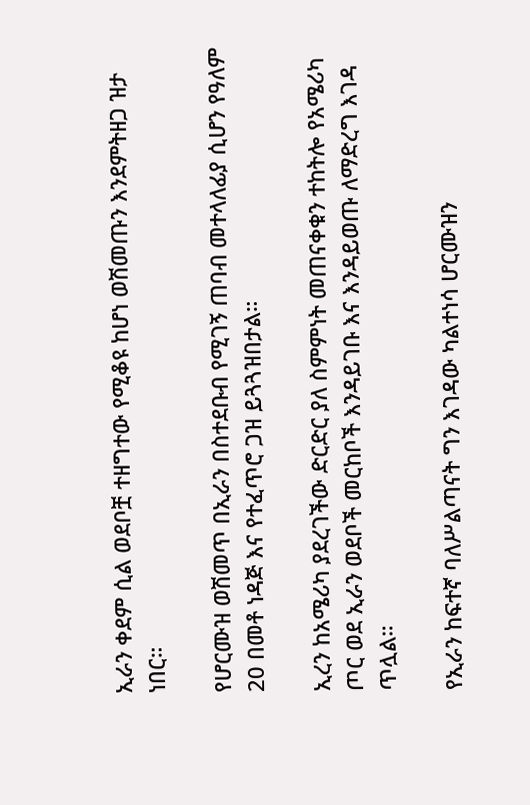ኢራን ቀደም ሲል ወደቦቿ ተዘግተው የሚቆዩ ከሆነ ወሽመጡን እንደምትዘጋ ዝታ ነበር።

የሆርሙዝ ወሽመጥ በኢራን በስተደቡብ የሚገኝ ጠባብ መተላለፊያ ሲሆን የዓለም 20 በመቶ ነዳጅ እና የተፈጥሮ ጋዝ ይጓጓዝበታል።

ኢረን ከአሜሪካ ያደረገችው ድርድር ያለ ስምምነት መጠናቀቁን ተከትሎ የአሜሪካ ጦር ወደ ኢራን ወደቦች መርከቦች እንዳይገቡ እና እንዳይወጡ ለማድረግ እገዳ ጥሏል።

የኢራን ከፍተኛ ባለሥልጣናት ግን እገዳው ካልተነሳ ሆርሙዝን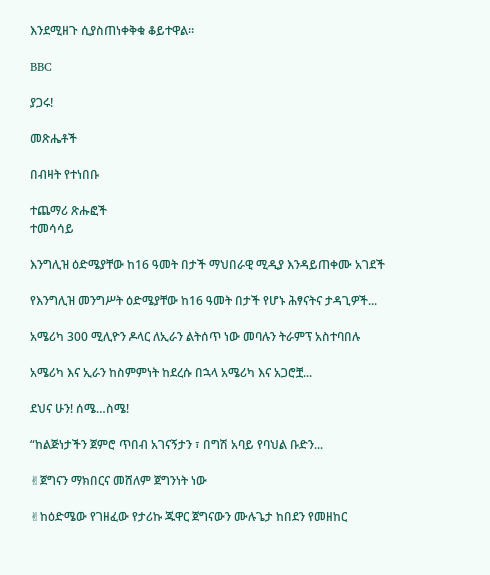እንደሚዘጉ ሲያስጠነቀቅቁ ቆይተዋል።

BBC

ያጋሩ!

መጽሔቶች

በብዛት የተነበቡ

ተጨማሪ ጽሑፎች
ተመሳሳይ

እንግሊዝ ዕድሜያቸው ከ16 ዓመት በታች ማህበራዊ ሚዲያ እንዳይጠቀሙ አገደች

የእንግሊዝ መንግሥት ዕድሜያቸው ከ16 ዓመት በታች የሆኑ ሕፃናትና ታዳጊዎች...

አሜሪካ 300 ሚሊዮን ዶላር ለኢራን ልትሰጥ ነው መባሉን ትራምፕ አስተባበሉ

አሜሪካ እና ኢራን ከስምምነት ከደረሱ በኋላ አሜሪካ እና አጋሮቿ...

ደህና ሁን! ሰሜ…ስሜ!

“ከልጅነታችን ጀምሮ ጥበብ አገናኝታን ፣ በግሽ አባይ የባህል ቡድን...

✌ጀግናን ማክበርና መሸለም ጀግንነት ነው

✌ከዕድሜው የገዘፈው የታሪኩ ጁዋር ጀግናውን ሙሉጌታ ከበደን የመዘከር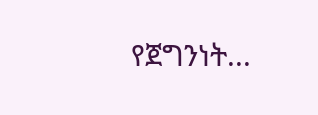የጀግንነት...